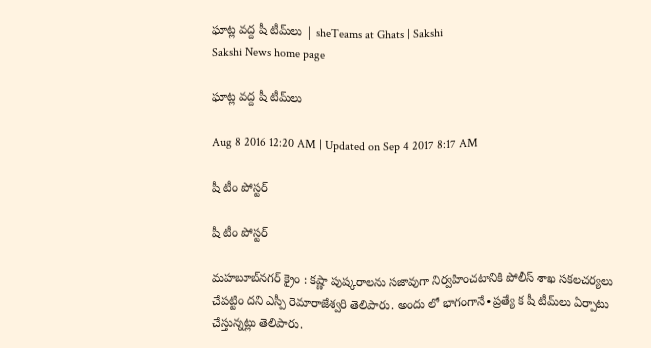ఘాట్ల వద్ద షీ టీమ్‌లు | sheTeams at Ghats | Sakshi
Sakshi News home page

ఘాట్ల వద్ద షీ టీమ్‌లు

Aug 8 2016 12:20 AM | Updated on Sep 4 2017 8:17 AM

షీ టీం పోస్టర్‌

షీ టీం పోస్టర్‌

మహబూబ్‌నగర్‌ క్రైం : కష్ణా పుష్కరాలను సజావుగా నిర్వహించటానికి పోలీస్‌ శాఖ సకలచర్యలు చేపట్టిం దని ఎస్పీ రెమారాజేశ్వరి తెలిపారు. అందు లో భాగంగానే∙ప్రత్యే క షీ టీమ్‌లు ఏర్పాటు చేస్తున్నట్లు తెలిపారు.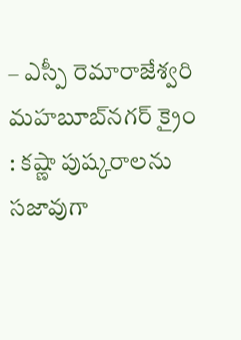– ఎస్పీ రెమారాజేశ్వరి
మహబూబ్‌నగర్‌ క్రైం : కష్ణా పుష్కరాలను సజావుగా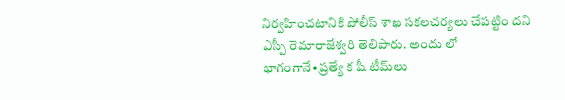నిర్వహించటానికి పోలీస్‌ శాఖ సకలచర్యలు చేపట్టిం దని ఎస్పీ రెమారాజేశ్వరి తెలిపారు. అందు లో భాగంగానే∙ప్రత్యే క షీ టీమ్‌లు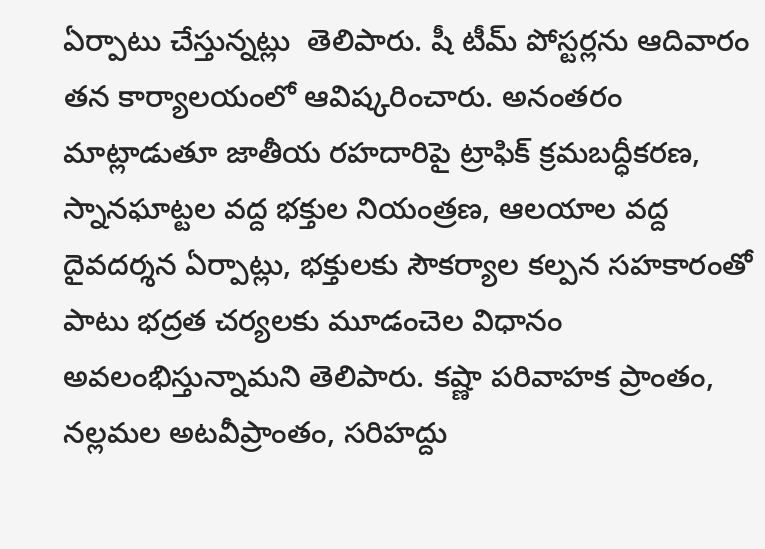ఏర్పాటు చేస్తున్నట్లు  తెలిపారు. షీ టీమ్‌ పోస్టర్లను ఆదివారం తన కార్యాలయంలో ఆవిష్కరించారు. అనంతరం మాట్లాడుతూ జాతీయ రహదారిపై ట్రాఫిక్‌ క్రమబద్ధీకరణ, స్నానఘాట్టల వద్ద భక్తుల నియంత్రణ, ఆలయాల వద్ద దైవదర్శన ఏర్పాట్లు, భక్తులకు సౌకర్యాల కల్పన సహకారంతో పాటు భద్రత చర్యలకు మూడంచెల విధానం అవలంభిస్తున్నామని తెలిపారు. కష్ణా పరివాహక ప్రాంతం, నల్లమల అటవీప్రాంతం, సరిహద్దు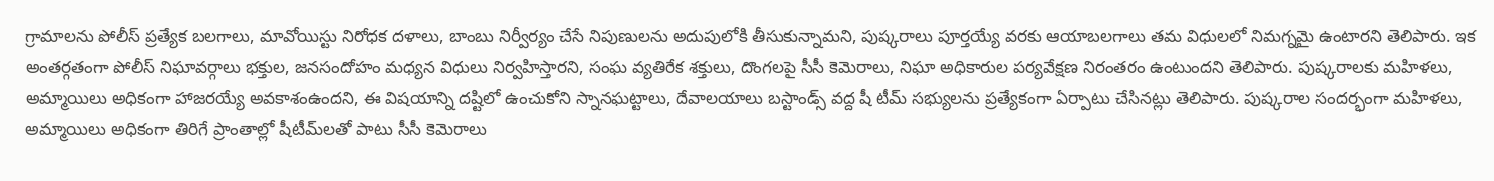గ్రామాలను పోలీస్‌ ప్రత్యేక బలగాలు, మావోయిస్టు నిరోధక దళాలు, బాంబు నిర్వీర్యం చేసే నిపుణులను అదుపులోకి తీసుకున్నామని, పుష్కరాలు పూర్తయ్యే వరకు ఆయాబలగాలు తమ విధులలో నిమగ్నమై ఉంటారని తెలిపారు. ఇక అంతర్గతంగా పోలీస్‌ నిఘావర్గాలు భక్తుల, జనసందోహం మధ్యన విధులు నిర్వహిస్తారని, సంఘ వ్యతిరేక శక్తులు, దొంగలపై సీసీ కెమెరాలు, నిఘా అధికారుల పర్యవేక్షణ నిరంతరం ఉంటుందని తెలిపారు. పుష్కరాలకు మహిళలు, అమ్మాయిలు అధికంగా హాజరయ్యే అవకాశంఉందని, ఈ విషయాన్ని దష్టిలో ఉంచుకోని స్నానఘట్టాలు, దేవాలయాలు బస్టాండ్స్‌ వద్ద షీ టీమ్‌ సభ్యులను ప్రత్యేకంగా ఏర్పాటు చేసినట్లు తెలిపారు. పుష్కరాల సందర్భంగా మహిళలు, అమ్మాయిలు అధికంగా తిరిగే ప్రాంతాల్లో షీటీమ్‌లతో పాటు సీసీ కెమెరాలు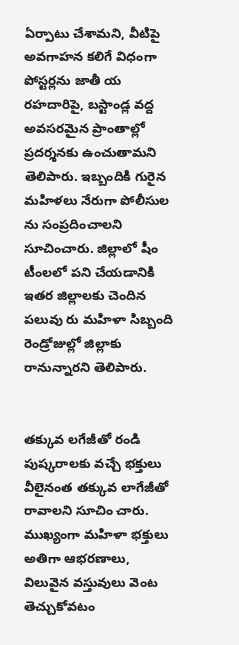ఏర్పాటు చేశామని, వీటిపై అవగాహన కలిగే విధంగా పోస్టర్లను జాతీ య రహదారిపై, బస్టాండ్ల వద్ద అవసరమైన ప్రాంతాల్లో ప్రదర్శనకు ఉంచుతామని తెలిపారు. ఇబ్బందికి గురైన మహిళలు నేరుగా పోలీసుల ను సంప్రదించాలని సూచించారు. జిల్లాలో షీం టీంలలో పని చేయడానికి ఇతర జిల్లాలకు చెందిన పలువు రు మహిళా సిబ్బంది రెండ్రోజుల్లో జిల్లాకు రానున్నారని తెలిపారు.


తక్కువ లగేజీతో రండి
పుష్కరాలకు వచ్చే భక్తులు వీలైనంత తక్కువ లాగేజీతో రావాలని సూచిం చారు. ముఖ్యంగా మహిళా భక్తులు అతిగా ఆభరణాలు, విలువైన వస్తువులు వెంట తెచ్చుకోవటం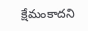క్షేమంకాదని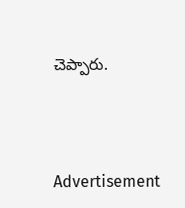చెప్పారు.




Advertisement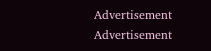Advertisement
Advertisement